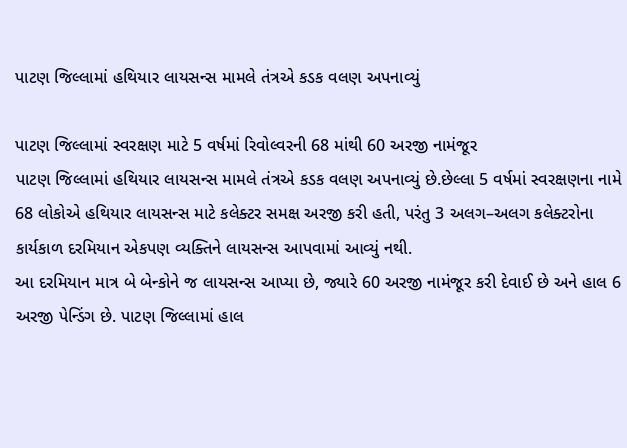પાટણ જિલ્લામાં હથિયાર લાયસન્સ મામલે તંત્રએ કડક વલણ અપનાવ્યું

પાટણ જિલ્લામાં સ્વરક્ષણ માટે 5 વર્ષમાં રિવોલ્વરની 68 માંથી 60 અરજી નામંજૂર
પાટણ જિલ્લામાં હથિયાર લાયસન્સ મામલે તંત્રએ કડક વલણ અપનાવ્યું છે.છેલ્લા 5 વર્ષમાં સ્વરક્ષણના નામે 68 લોકોએ હથિયાર લાયસન્સ માટે કલેક્ટર સમક્ષ અરજી કરી હતી, પરંતુ 3 અલગ–અલગ કલેક્ટરોના કાર્યકાળ દરમિયાન એકપણ વ્યક્તિને લાયસન્સ આપવામાં આવ્યું નથી.
આ દરમિયાન માત્ર બે બેન્કોને જ લાયસન્સ આપ્યા છે, જ્યારે 60 અરજી નામંજૂર કરી દેવાઈ છે અને હાલ 6 અરજી પેન્ડિંગ છે. પાટણ જિલ્લામાં હાલ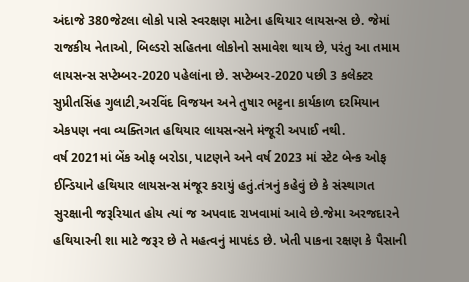અંદાજે 380જેટલા લોકો પાસે સ્વરક્ષણ માટેના હથિયાર લાયસન્સ છે. જેમાં રાજકીય નેતાઓ, બિલ્ડરો સહિતના લોકોનો સમાવેશ થાય છે, પરંતુ આ તમામ લાયસન્સ સપ્ટેમ્બર-2020 પહેલાંના છે. સપ્ટેમ્બર-2020 પછી 3 કલેક્ટર સુપ્રીતસિંહ ગુલાટી,અરવિંદ વિજયન અને તુષાર ભટ્ટના કાર્યકાળ દરમિયાન એકપણ નવા વ્યક્તિગત હથિયાર લાયસન્સને મંજૂરી અપાઈ નથી.
વર્ષ 2021માં બેંક ઓફ બરોડા, પાટણને અને વર્ષ 2023 માં સ્ટેટ બેન્ક ઓફ ઈન્ડિયાને હથિયાર લાયસન્સ મંજૂર કરાયું હતું.તંત્રનું કહેવું છે કે સંસ્થાગત સુરક્ષાની જરૂરિયાત હોય ત્યાં જ અપવાદ રાખવામાં આવે છે.જેમા અરજદારને હથિયારની શા માટે જરૂર છે તે મહત્વનું માપદંડ છે. ખેતી પાકના રક્ષણ કે પૈસાની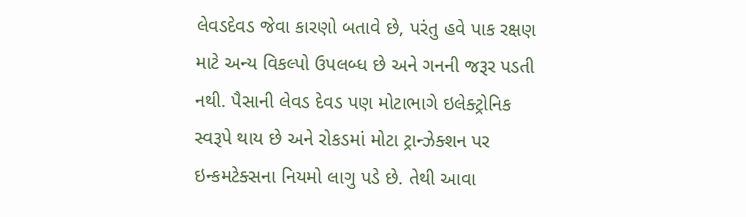લેવડદેવડ જેવા કારણો બતાવે છે, પરંતુ હવે પાક રક્ષણ માટે અન્ય વિકલ્પો ઉપલબ્ધ છે અને ગનની જરૂર પડતી નથી. પૈસાની લેવડ દેવડ પણ મોટાભાગે ઇલેક્ટ્રોનિક સ્વરૂપે થાય છે અને રોકડમાં મોટા ટ્રાન્ઝેક્શન પર ઇન્કમટેક્સના નિયમો લાગુ પડે છે. તેથી આવા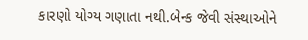કારણો યોગ્ય ગણાતા નથી.બેન્ક જેવી સંસ્થાઓને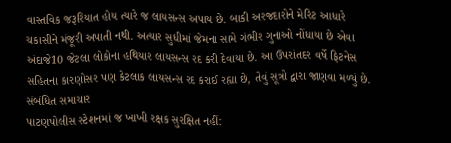વાસ્તવિક જરૂરિયાત હોય ત્યારે જ લાયસન્સ અપાય છે. બાકી અરજદારોને મેરિટ આધારે ચકાસીને મંજૂરી અપાતી નથી. અત્યાર સુધીમાં જેમના સામે ગંભીર ગુનાઓ નોંધાયા છે એવા અંદાજે10 જેટલા લોકોના હથિયાર લાયસન્સ રદ કરી દેવાયા છે. આ ઉપરાંતદર વર્ષે ફિટનેસ સહિતના કારણોસર પણ કેટલાક લાયસન્સ રદ કરાઈ રહ્યા છે, તેવું સૂત્રો દ્વારા જાણવા મળ્યું છે.
સંબંધિત સમાચાર
પાટણપોલીસ સ્ટેશનમાં જ ખાખી રક્ષક સુરક્ષિત નહીં: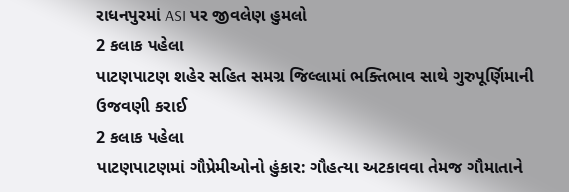રાધનપુરમાં ASI પર જીવલેણ હુમલો
2 કલાક પહેલા
પાટણપાટણ શહેર સહિત સમગ્ર જિલ્લામાં ભક્તિભાવ સાથે ગુરુપૂર્ણિમાની ઉજવણી કરાઈ
2 કલાક પહેલા
પાટણપાટણમાં ગૌપ્રેમીઓનો હુંકાર: ગૌહત્યા અટકાવવા તેમજ ગૌમાતાને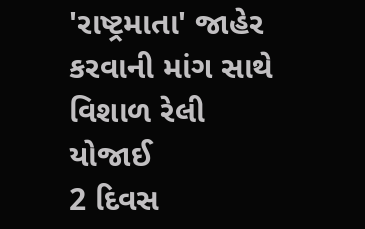'રાષ્ટ્રમાતા' જાહેર કરવાની માંગ સાથે વિશાળ રેલી યોજાઈ
2 દિવસ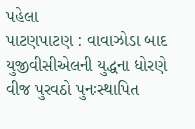પહેલા
પાટણપાટણ : વાવાઝોડા બાદ યુજીવીસીએલની યુદ્ધના ધોરણે વીજ પુરવઠો પુનઃસ્થાપિત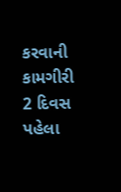કરવાની કામગીરી
2 દિવસ પહેલા